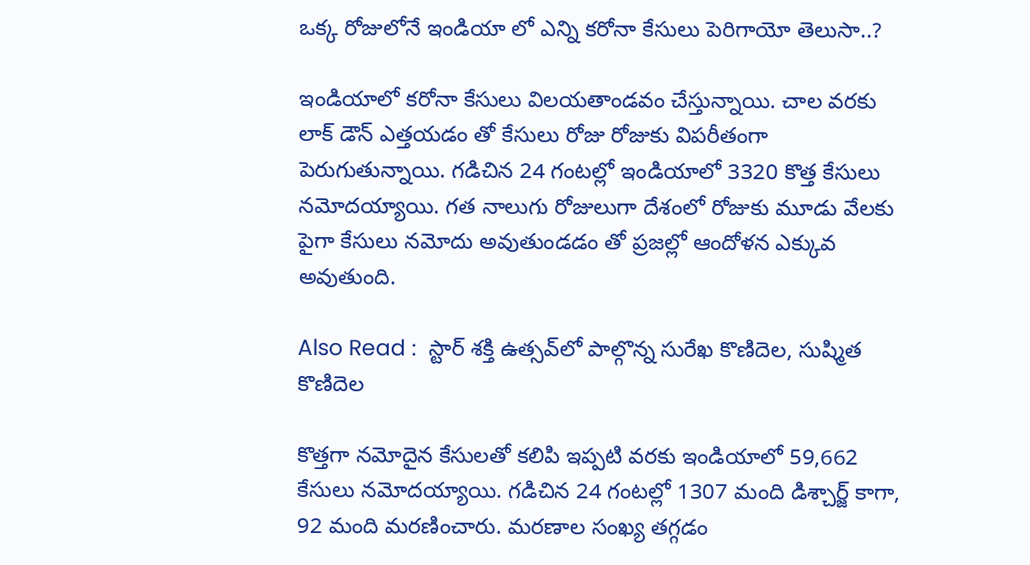ఒక్క రోజులోనే ఇండియా లో ఎన్ని కరోనా కేసులు పెరిగాయో తెలుసా..?

ఇండియాలో కరోనా కేసులు విలయతాండవం చేస్తున్నాయి. చాల వరకు లాక్ డౌన్ ఎత్తయడం తో కేసులు రోజు రోజుకు విపరీతంగా పెరుగుతున్నాయి. గడిచిన 24 గంటల్లో ఇండియాలో 3320 కొత్త కేసులు నమోదయ్యాయి. గత నాలుగు రోజులుగా దేశంలో రోజుకు మూడు వేలకు పైగా కేసులు నమోదు అవుతుండడం తో ప్రజల్లో ఆందోళన ఎక్కువ అవుతుంది.

Also Read :  స్టార్ శక్తి ఉత్సవ్‌లో పాల్గొన్న సురేఖ కొణిదెల, సుష్మిత కొణిదెల

కొత్తగా నమోదైన కేసులతో కలిపి ఇప్పటి వరకు ఇండియాలో 59,662 కేసులు నమోదయ్యాయి. గడిచిన 24 గంటల్లో 1307 మంది డిశ్చార్జ్ కాగా, 92 మంది మరణించారు. మరణాల సంఖ్య తగ్గడం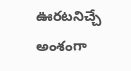ఊరటనిచ్చే అంశంగా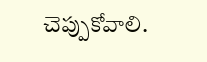చెప్పుకోవాలి.